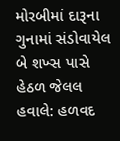મોરબીમાં દારૂના ગુનામાં સંડોવાયેલ બે શખ્સ પાસે હેઠળ જેલલ હવાલે: હળવદ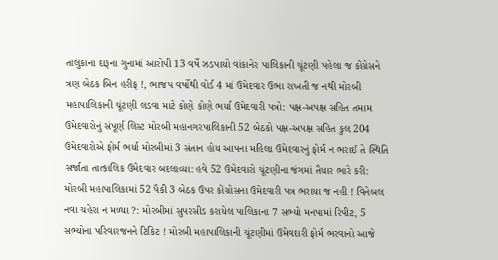તાલુકાના દારૂના ગુનામાં આરોપી 13 વર્ષે ઝડપાયો વાંકાનેર પાલિકાની ચૂંટણી પહેલા જ કોંગ્રેસને ત્રણ બેઠક બિન હરીફ !, ભાજપ વર્ષોથી વોર્ડ 4 માં ઉમેદવાર ઉભા રાખતી જ નથી મોરબી મહાપાલિકાની ચૂંટણી લડવા માટે કોણે કોણે ભર્યા ઉમેદવારી પત્રો: પક્ષ-અપક્ષ સહિત તમામ ઉમેદવારોનું સંપૂર્ણ લિસ્ટ મોરબી મહાનગરપાલિકાની 52 બેઠકો પક્ષ-અપક્ષ સહિત કુલ 204 ઉમેદવારોએ ફોર્મ ભર્યા મોરબીમાં 3 સંતાન હોય આપના મહિલા ઉમેદવારનું ફોર્મ ન ભરાઈ તે સ્થિતિ સર્જાતા તાત્કાલિક ઉમેદવાર બદલાવ્યા: હવે 52 ઉમેદવારો ચૂંટણીના જંગમાં તૈયાર ભારે કરી: મોરબી મહાપાલિકામાં 52 પૈકી 3 બેઠક ઉપર કોંગ્રોસના ઉમેદવારી પત્ર ભરાયા જ નહી ! વિનેબલ નવા ચહેરા ન મળ્યા ?: મોરબીમાં સુપરસીડ કરાયેલ પાલિકાના 7 સભ્યો મનપામાં રિપીટ, 5 સભ્યોના પરિવારજનને ટિકિટ ! મોરબી મહાપાલિકાની ચૂંટણીમાં ઉમેવદારી ફોર્મ ભરવાનો આજે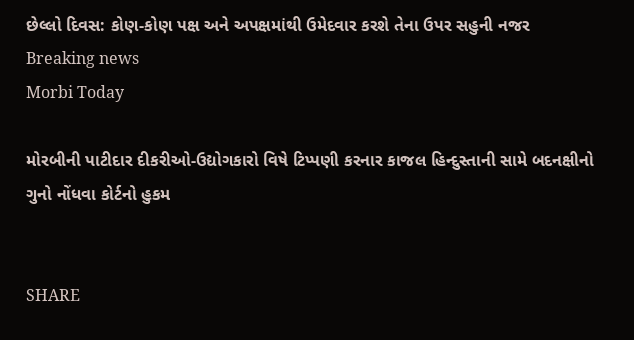છેલ્લો દિવસ: કોણ-કોણ પક્ષ અને અપક્ષમાંથી ઉમેદવાર કરશે તેના ઉપર સહુની નજર
Breaking news
Morbi Today

મોરબીની પાટીદાર દીકરીઓ-ઉદ્યોગકારો વિષે ટિપ્પણી કરનાર કાજલ હિન્દુસ્તાની સામે બદનક્ષીનો ગુનો નોંધવા કોર્ટનો હુકમ


SHARE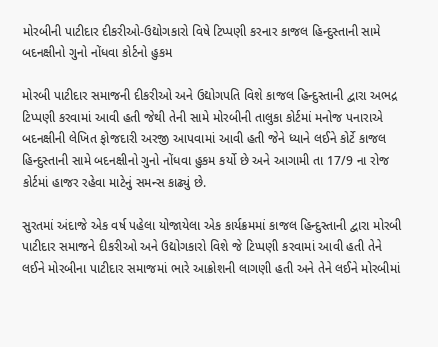મોરબીની પાટીદાર દીકરીઓ-ઉદ્યોગકારો વિષે ટિપ્પણી કરનાર કાજલ હિન્દુસ્તાની સામે બદનક્ષીનો ગુનો નોંધવા કોર્ટનો હુકમ

મોરબી પાટીદાર સમાજની દીકરીઓ અને ઉદ્યોગપતિ વિશે કાજલ હિન્દુસ્તાની દ્વારા અભદ્ર ટિપ્પણી કરવામાં આવી હતી જેથી તેની સામે મોરબીની તાલુકા કોર્ટમાં મનોજ પનારાએ બદનક્ષીની લેખિત ફોજદારી અરજી આપવામાં આવી હતી જેને ધ્યાને લઈને કોર્ટે કાજલ હિન્દુસ્તાની સામે બદનક્ષીનો ગુનો નોંધવા હુકમ કર્યો છે અને આગામી તા 17/9 ના રોજ કોર્ટમાં હાજર રહેવા માટેનું સમન્સ કાઢ્યું છે.

સુરતમાં અંદાજે એક વર્ષ પહેલા યોજાયેલા એક કાર્યક્રમમાં કાજલ હિન્દુસ્તાની દ્વારા મોરબી પાટીદાર સમાજને દીકરીઓ અને ઉદ્યોગકારો વિશે જે ટિપ્પણી કરવામાં આવી હતી તેને લઈને મોરબીના પાટીદાર સમાજમાં ભારે આક્રોશની લાગણી હતી અને તેને લઈને મોરબીમાં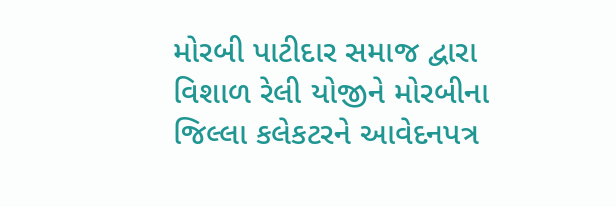મોરબી પાટીદાર સમાજ દ્વારા વિશાળ રેલી યોજીને મોરબીના જિલ્લા કલેકટરને આવેદનપત્ર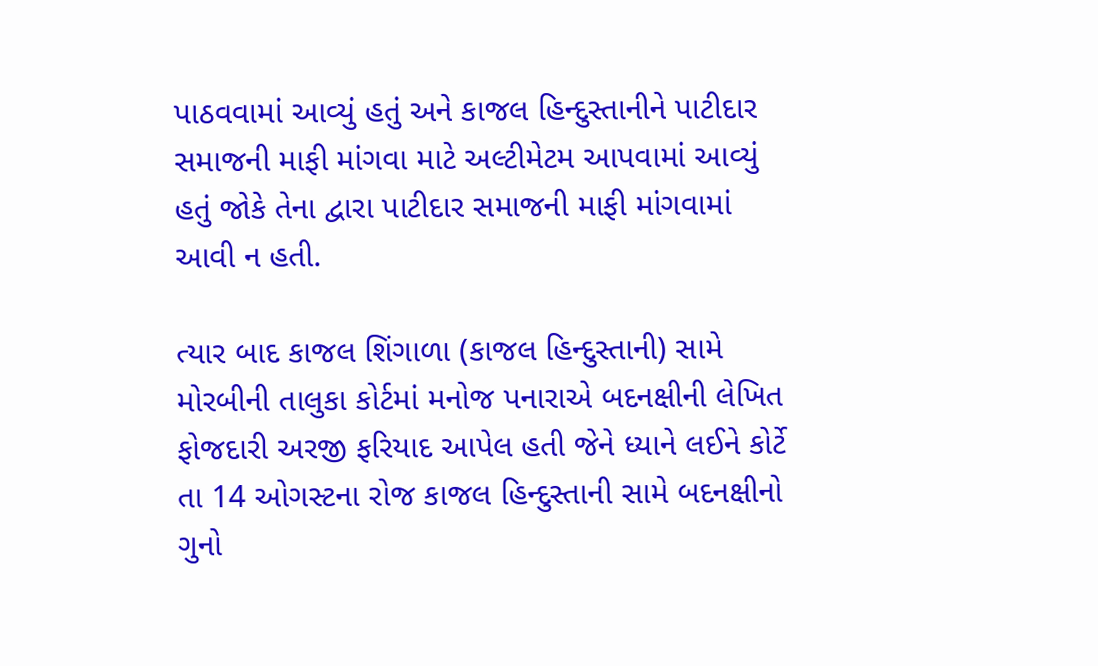પાઠવવામાં આવ્યું હતું અને કાજલ હિન્દુસ્તાનીને પાટીદાર સમાજની માફી માંગવા માટે અલ્ટીમેટમ આપવામાં આવ્યું હતું જોકે તેના દ્વારા પાટીદાર સમાજની માફી માંગવામાં આવી ન હતી.

ત્યાર બાદ કાજલ શિંગાળા (કાજલ હિન્દુસ્તાની) સામે મોરબીની તાલુકા કોર્ટમાં મનોજ પનારાએ બદનક્ષીની લેખિત ફોજદારી અરજી ફરિયાદ આપેલ હતી જેને ધ્યાને લઈને કોર્ટે તા 14 ઓગસ્ટના રોજ કાજલ હિન્દુસ્તાની સામે બદનક્ષીનો ગુનો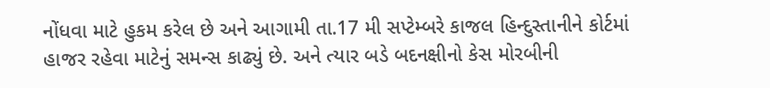નોંધવા માટે હુકમ કરેલ છે અને આગામી તા.17 મી સપ્ટેમ્બરે કાજલ હિન્દુસ્તાનીને કોર્ટમાં હાજર રહેવા માટેનું સમન્સ કાઢ્યું છે. અને ત્યાર બડે બદનક્ષીનો કેસ મોરબીની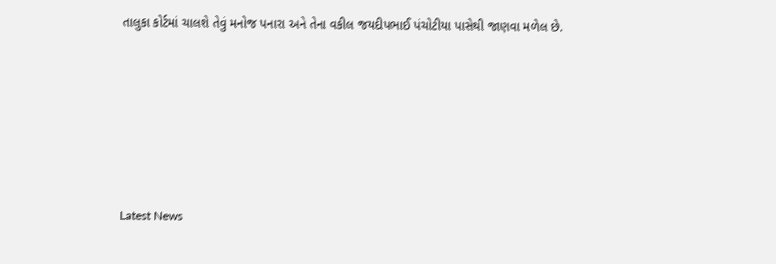તાલુકા કોર્ટમાં ચાલશે તેવું મનોજ પનારા અને તેના વકીલ જયદીપભાઈ પંચોટીયા પાસેથી જાણવા મળેલ છે.






Latest News